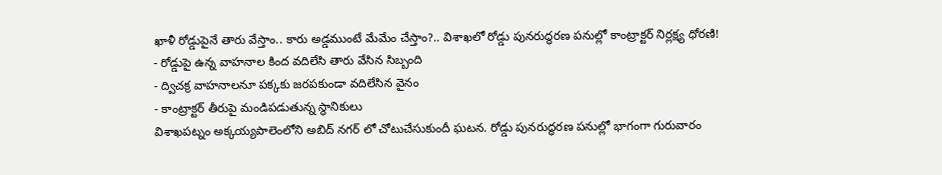ఖాళీ రోడ్డుపైనే తారు వేస్తాం.. కారు అడ్డముంటే మేమేం చేస్తాం?.. విశాఖలో రోడ్డు పునరుద్ధరణ పనుల్లో కాంట్రాక్టర్ నిర్లక్ష్య ధోరణి!
- రోడ్డుపై ఉన్న వాహనాల కింద వదిలేసి తారు వేసిన సిబ్బంది
- ద్విచక్ర వాహనాలనూ పక్కకు జరపకుండా వదిలేసిన వైనం
- కాంట్రాక్టర్ తీరుపై మండిపడుతున్న స్థానికులు
విశాఖపట్నం అక్కయ్యపాలెంలోని అబిద్ నగర్ లో చోటుచేసుకుందీ ఘటన. రోడ్డు పునరుద్ధరణ పనుల్లో భాగంగా గురువారం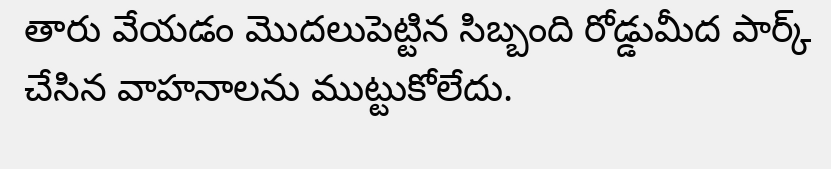తారు వేయడం మొదలుపెట్టిన సిబ్బంది రోడ్డుమీద పార్క్ చేసిన వాహనాలను ముట్టుకోలేదు.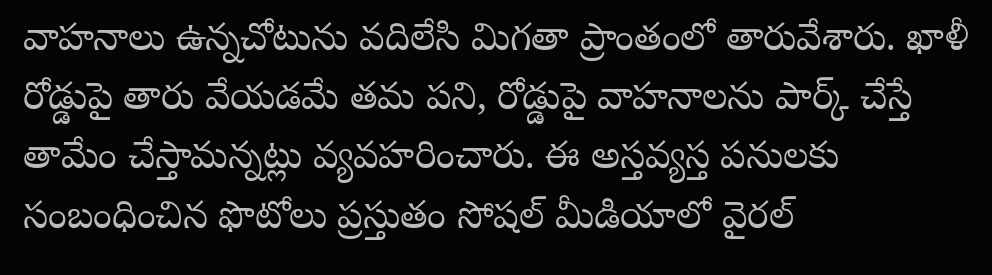వాహనాలు ఉన్నచోటును వదిలేసి మిగతా ప్రాంతంలో తారువేశారు. ఖాళీ రోడ్డుపై తారు వేయడమే తమ పని, రోడ్డుపై వాహనాలను పార్క్ చేస్తే తామేం చేస్తామన్నట్లు వ్యవహరించారు. ఈ అస్తవ్యస్త పనులకు సంబంధించిన ఫొటోలు ప్రస్తుతం సోషల్ మీడియాలో వైరల్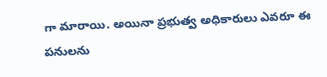గా మారాయి. అయినా ప్రభుత్వ అధికారులు ఎవరూ ఈ పనులను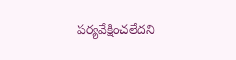పర్యవేక్షించలేదని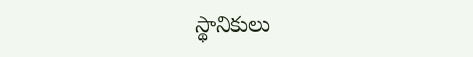స్థానికులు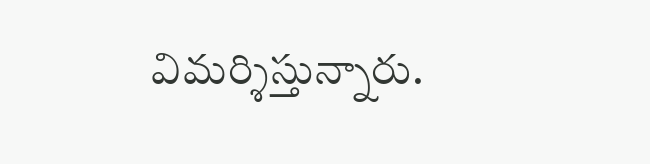విమర్శిస్తున్నారు.